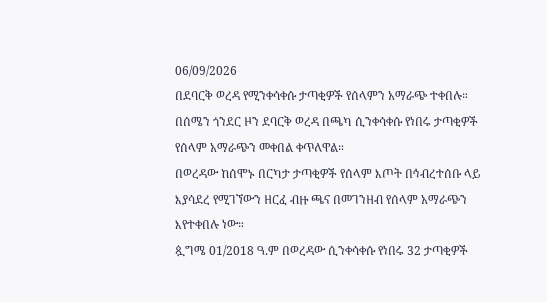06/09/2026
በደባርቅ ወረዳ የሚንቀሳቀሱ ታጣቂዎች የሰላምን አማራጭ ተቀበሉ።
በሰሜን ጎንደር ዞን ደባርቅ ወረዳ በጫካ ሲንቀሳቀሱ የነበሩ ታጣቂዎች የሰላም አማራጭን መቀበል ቀጥለዋል።
በወረዳው ከሰሞኑ በርካታ ታጣቂዎች የሰላም እጦት በኅብረተሰቡ ላይ እያሳደረ የሚገኘውን ዘርፈ ብዙ ጫና በመገንዘብ የሰላም አማራጭን እየተቀበሉ ነው።
ጷግሜ 01/2018 ዓ.ም በወረዳው ሲንቀሳቀሱ የነበሩ 32 ታጣቂዎች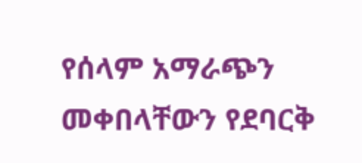የሰላም አማራጭን መቀበላቸውን የደባርቅ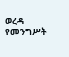ወረዳ የመንግሥት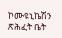ኮሙዩኒኬሽን ጽሕፈት ቤት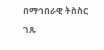በማኅበራዊ ትስስር ገጹ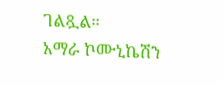ገልጿል።
አማራ ኮሙኒኬሽን